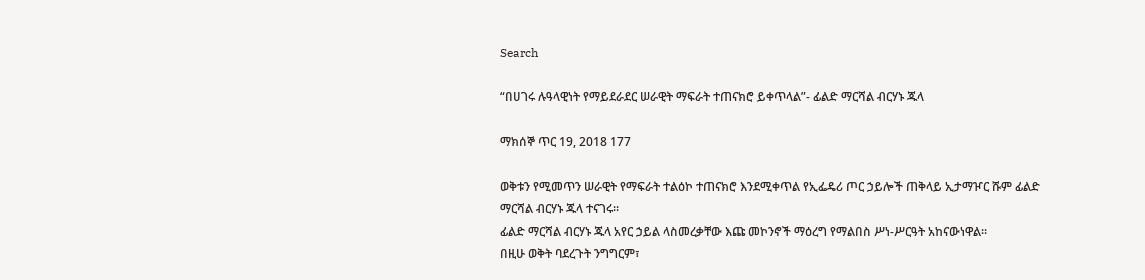Search

“በሀገሩ ሉዓላዊነት የማይደራደር ሠራዊት ማፍራት ተጠናክሮ ይቀጥላል”- ፊልድ ማርሻል ብርሃኑ ጁላ

ማክሰኞ ጥር 19, 2018 177

ወቅቱን የሚመጥን ሠራዊት የማፍራት ተልዕኮ ተጠናክሮ እንደሚቀጥል የኢፌዴሪ ጦር ኃይሎች ጠቅላይ ኢታማዦር ሹም ፊልድ ማርሻል ብርሃኑ ጁላ ተናገሩ።
ፊልድ ማርሻል ብርሃኑ ጁላ አየር ኃይል ላስመረቃቸው እጩ መኮንኖች ማዕረግ የማልበስ ሥነ-ሥርዓት አከናውነዋል።
በዚሁ ወቅት ባደረጉት ንግግርም፣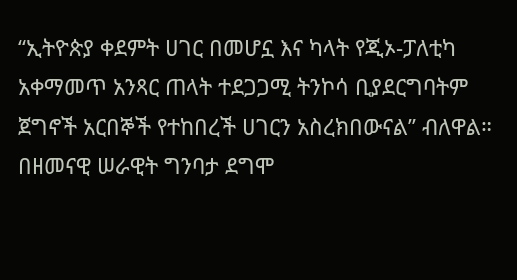“ኢትዮጵያ ቀደምት ሀገር በመሆኗ እና ካላት የጂኦ-ፓለቲካ አቀማመጥ አንጻር ጠላት ተደጋጋሚ ትንኮሳ ቢያደርግባትም ጀግኖች አርበኞች የተከበረች ሀገርን አስረክበውናል” ብለዋል።
በዘመናዊ ሠራዊት ግንባታ ደግሞ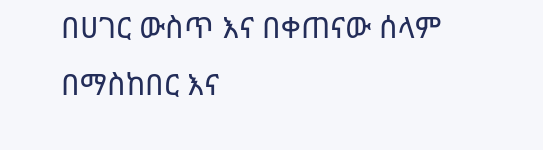በሀገር ውስጥ እና በቀጠናው ሰላም በማስከበር እና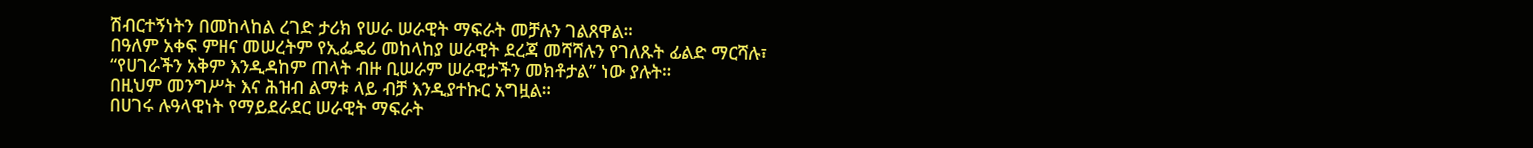ሽብርተኝነትን በመከላከል ረገድ ታሪክ የሠራ ሠራዊት ማፍራት መቻሉን ገልጸዋል።
በዓለም አቀፍ ምዘና መሠረትም የኢፌዴሪ መከላከያ ሠራዊት ደረጃ መሻሻሉን የገለጹት ፊልድ ማርሻሉ፣ “የሀገራችን አቅም እንዲዳከም ጠላት ብዙ ቢሠራም ሠራዊታችን መክቶታል” ነው ያሉት።
በዚህም መንግሥት እና ሕዝብ ልማቱ ላይ ብቻ እንዲያተኩር አግዟል።
በሀገሩ ሉዓላዊነት የማይደራደር ሠራዊት ማፍራት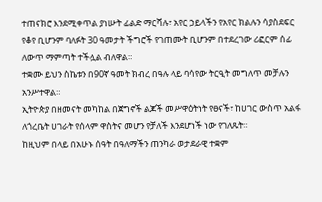ተጠናክሮ እንደሚቀጥል ያነሡት ፊልድ ማርሻሉ፣ አየር ኃይላችን የአየር ክልሉን ሳያስደፍር የቆየ ቢሆንም ባለፉት 30 ዓመታት ችግሮች የገጠሙት ቢሆንም በተደረገው ሪፎርም ሰፊ ለውጥ ማምጣት ተችሏል ብለዋል።
ተቋሙ ይህን ስኬቱን በ90ኛ ዓመት ክብረ በዓሉ ላይ ባሳየው ትርዒት መግለጥ መቻሉን አንሥተዋል።
ኢትዮጵያ በዘመናት መካከል በጀግኖች ልጆች መሥዋዕትነት የፀናች፣ ከሀገር ውስጥ አልፋ ለጎረቤት ሀገራት የሰላም ዋስትና መሆን የቻለች እንደሆነች ነው የገለጹት።
ከዚህም በላይ በአሁኑ ሰዓት በዓለማችን ጠንካራ ወታደራዊ ተቋም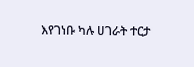እየገነቡ ካሉ ሀገራት ተርታ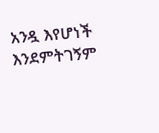አንዷ እየሆነች እንደምትገኝም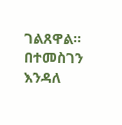ገልጸዋል።
በተመስገን እንዳለ